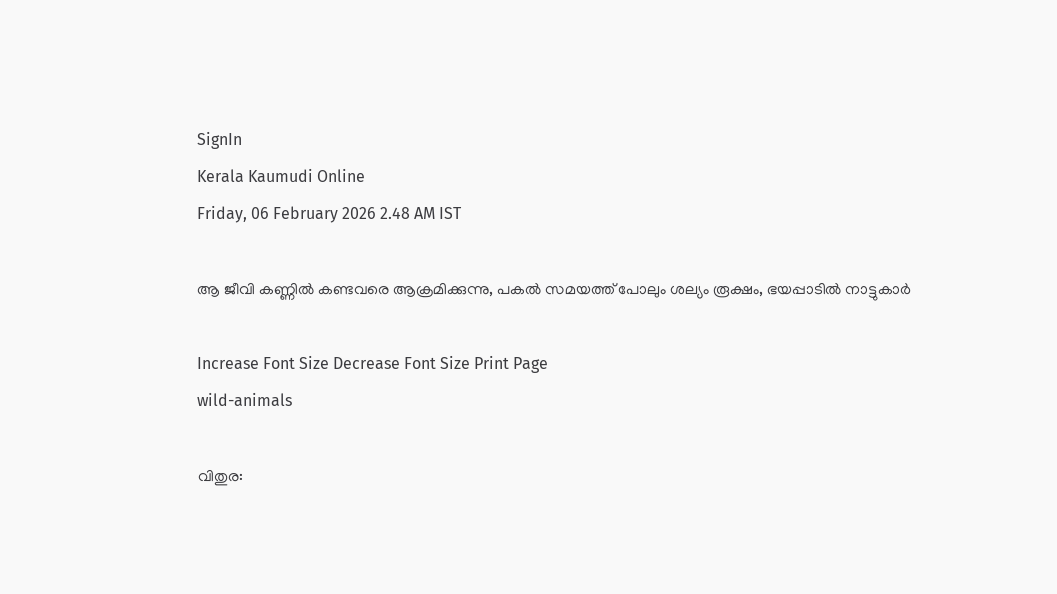SignIn
Kerala Kaumudi Online
Friday, 06 February 2026 2.48 AM IST

ആ ജീവി കണ്ണിൽ കണ്ടവരെ ആക്രമിക്കുന്നു, പകൽ സമയത്ത് പോലും ശല്യം രൂക്ഷം, ഭയപ്പാടിൽ നാട്ടുകാർ

Increase Font Size Decrease Font Size Print Page
wild-animals

വിതുര: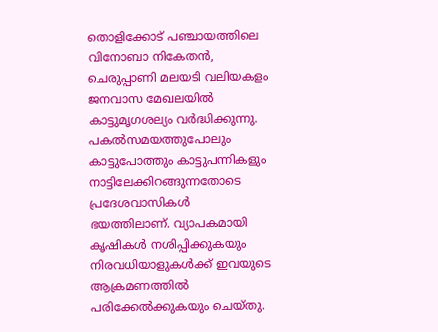തൊളിക്കോട് പഞ്ചായത്തിലെ വിനോബാ നികേതൻ, ചെരുപ്പാണി മലയടി വലിയകളം ജനവാസ മേഖലയിൽ കാട്ടുമൃഗശല്യം വർദ്ധിക്കുന്നു. പകൽസമയത്തുപോലും കാട്ടുപോത്തും കാട്ടുപന്നികളും നാട്ടിലേക്കിറങ്ങുന്നതോടെ പ്രദേശവാസികൾ ഭയത്തിലാണ്. വ്യാപകമായി കൃഷികൾ നശിപ്പിക്കുകയും നിരവധിയാളുകൾക്ക് ഇവയുടെ ആക്രമണത്തിൽ പരിക്കേൽക്കുകയും ചെയ്തു.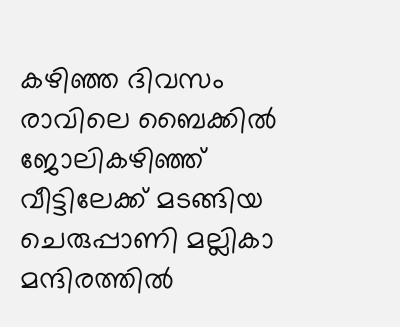കഴിഞ്ഞ ദിവസം രാവിലെ ബൈക്കിൽ ജോലികഴിഞ്ഞ് വീട്ടിലേക്ക് മടങ്ങിയ ചെരുപ്പാണി മല്ലികാ മന്ദിരത്തിൽ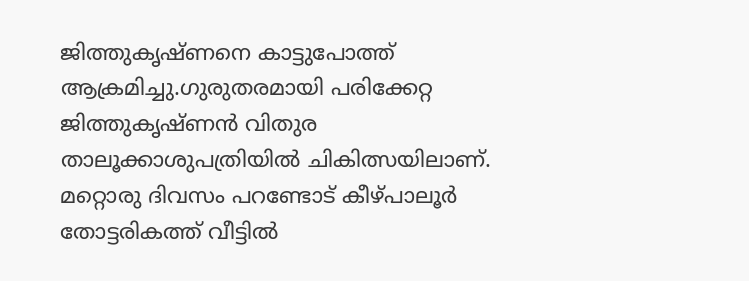ജിത്തുകൃഷ്ണനെ കാട്ടുപോത്ത് ആക്രമിച്ചു.ഗുരുതരമായി പരിക്കേറ്റ ജിത്തുകൃഷ്ണൻ വിതുര താലൂക്കാശുപത്രിയിൽ ചികിത്സയിലാണ്. മറ്റൊരു ദിവസം പറണ്ടോട് കീഴ്പാലൂർ തോട്ടരികത്ത് വീട്ടിൽ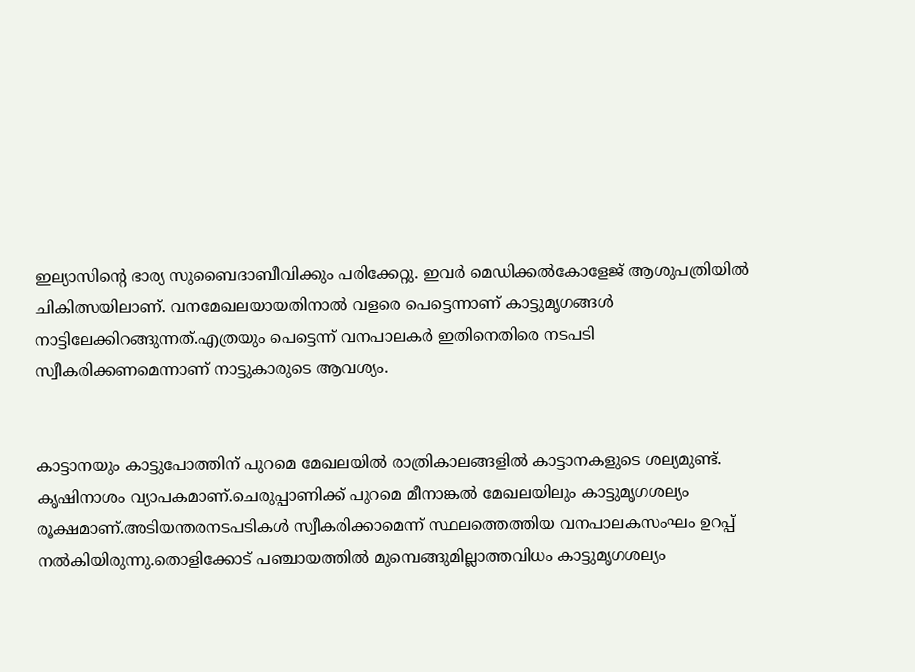ഇല്യാസിന്റെ ഭാര്യ സുബൈദാബീവിക്കും പരിക്കേറ്റു. ഇവർ മെഡിക്കൽകോളേജ് ആശുപത്രിയിൽ ചികിത്സയിലാണ്. വനമേഖലയായതിനാൽ വളരെ പെട്ടെന്നാണ് കാട്ടുമൃഗങ്ങൾ നാട്ടിലേക്കിറങ്ങുന്നത്.എത്രയും പെട്ടെന്ന് വനപാലകർ ഇതിനെതിരെ നടപടി സ്വീകരിക്കണമെന്നാണ് നാട്ടുകാരുടെ ആവശ്യം.


കാട്ടാനയും കാട്ടുപോത്തിന് പുറമെ മേഖലയിൽ രാത്രികാലങ്ങളിൽ കാട്ടാനകളുടെ ശല്യമുണ്ട്. കൃഷിനാശം വ്യാപകമാണ്.ചെരുപ്പാണിക്ക് പുറമെ മീനാങ്കൽ മേഖലയിലും കാട്ടുമൃഗശല്യം രൂക്ഷമാണ്.അടിയന്തരനടപടികൾ സ്വീകരിക്കാമെന്ന് സ്ഥലത്തെത്തിയ വനപാലകസംഘം ഉറപ്പ് നൽകിയിരുന്നു.തൊളിക്കോട് പഞ്ചായത്തിൽ മുമ്പെങ്ങുമില്ലാത്തവിധം കാട്ടുമൃഗശല്യം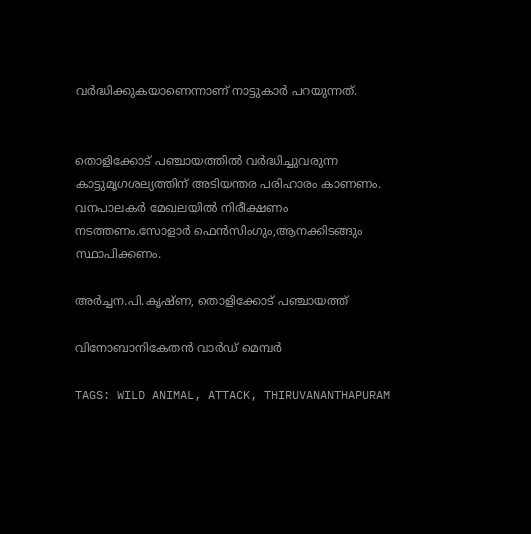വർദ്ധിക്കുകയാണെന്നാണ് നാട്ടുകാർ പറയുന്നത്.


തൊളിക്കോട് പഞ്ചായത്തിൽ വർദ്ധിച്ചുവരുന്ന കാട്ടുമൃഗശല്യത്തിന് അടിയന്തര പരിഹാരം കാണണം. വനപാലകർ മേഖലയിൽ നിരീക്ഷണം നടത്തണം.സോളാർ ഫെൻസിംഗും,ആനക്കിടങ്ങും സ്ഥാപിക്കണം.

അർച്ചന.പി.കൃഷ്ണ, തൊളിക്കോട് പഞ്ചായത്ത്

വിനോബാനികേതൻ വാർഡ് മെമ്പർ

TAGS: WILD ANIMAL, ATTACK, THIRUVANANTHAPURAM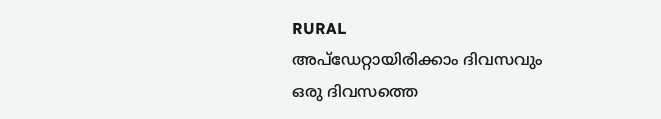RURAL
അപ്ഡേറ്റായിരിക്കാം ദിവസവും
ഒരു ദിവസത്തെ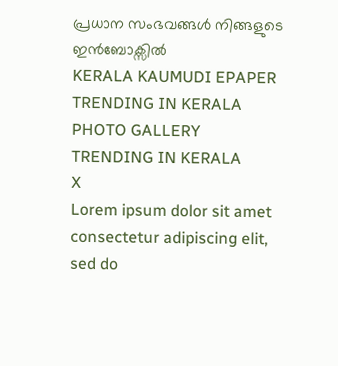പ്രധാന സംഭവങ്ങൾ നിങ്ങളുടെ ഇൻബോക്സിൽ
KERALA KAUMUDI EPAPER
TRENDING IN KERALA
PHOTO GALLERY
TRENDING IN KERALA
X
Lorem ipsum dolor sit amet
consectetur adipiscing elit, sed do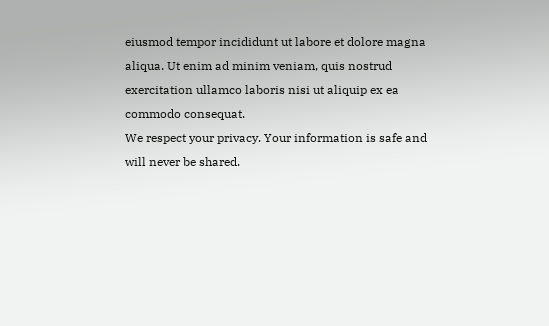eiusmod tempor incididunt ut labore et dolore magna aliqua. Ut enim ad minim veniam, quis nostrud exercitation ullamco laboris nisi ut aliquip ex ea commodo consequat.
We respect your privacy. Your information is safe and will never be shared.